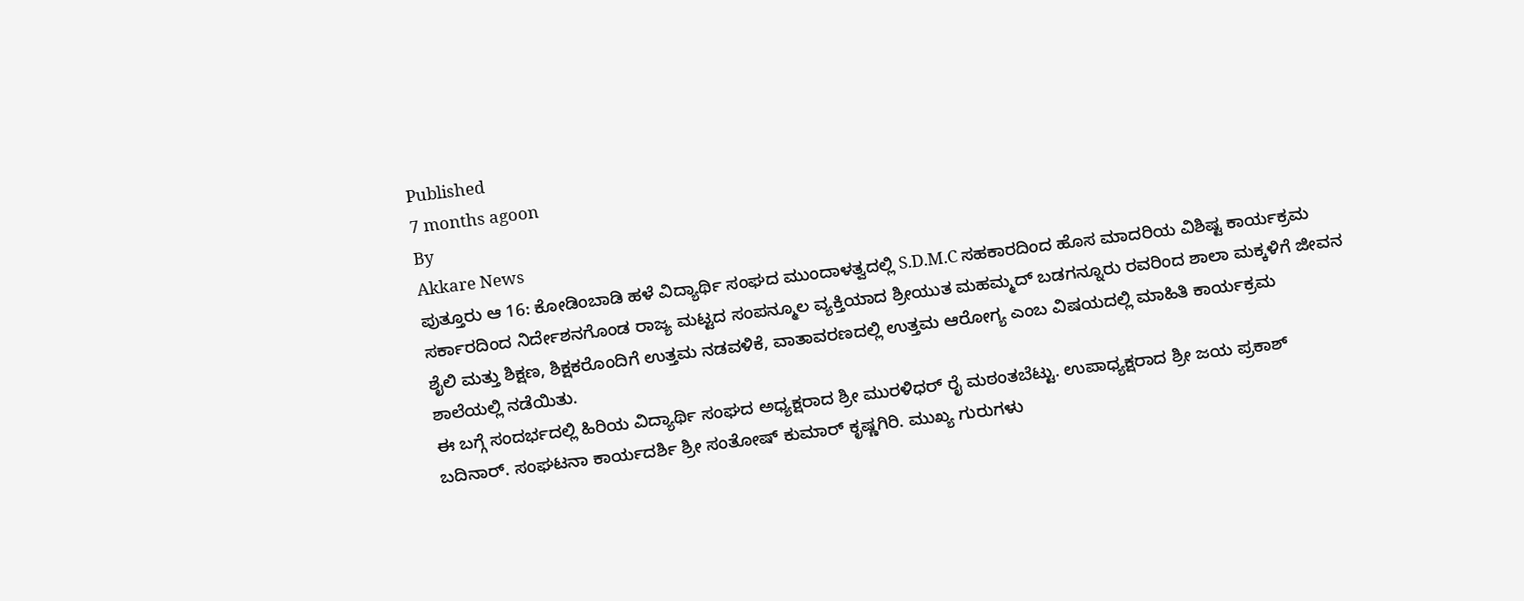Published
7 months agoon
By
Akkare News
ಪುತ್ತೂರು ಆ 16: ಕೋಡಿಂಬಾಡಿ ಹಳೆ ವಿದ್ಯಾರ್ಥಿ ಸಂಘದ ಮುಂದಾಳತ್ವದಲ್ಲಿ S.D.M.C ಸಹಕಾರದಿಂದ ಹೊಸ ಮಾದರಿಯ ವಿಶಿಷ್ಟ ಕಾರ್ಯಕ್ರಮ ಸರ್ಕಾರದಿಂದ ನಿರ್ದೇಶನಗೊಂಡ ರಾಜ್ಯ ಮಟ್ಟದ ಸಂಪನ್ಮೂಲ ವ್ಯಕ್ತಿಯಾದ ಶ್ರೀಯುತ ಮಹಮ್ಮದ್ ಬಡಗನ್ನೂರು ರವರಿಂದ ಶಾಲಾ ಮಕ್ಕಳಿಗೆ ಜೀವನ ಶೈಲಿ ಮತ್ತು ಶಿಕ್ಷಣ, ಶಿಕ್ಷಕರೊಂದಿಗೆ ಉತ್ತಮ ನಡವಳಿಕೆ, ವಾತಾವರಣದಲ್ಲಿ ಉತ್ತಮ ಆರೋಗ್ಯ ಎಂಬ ವಿಷಯದಲ್ಲಿ ಮಾಹಿತಿ ಕಾರ್ಯಕ್ರಮ ಶಾಲೆಯಲ್ಲಿ ನಡೆಯಿತು.
ಈ ಬಗ್ಗೆ ಸಂದರ್ಭದಲ್ಲಿ ಹಿರಿಯ ವಿದ್ಯಾರ್ಥಿ ಸಂಘದ ಅಧ್ಯಕ್ಷರಾದ ಶ್ರೀ ಮುರಳಿಧರ್ ರೈ ಮಠಂತಬೆಟ್ಟು. ಉಪಾಧ್ಯಕ್ಷರಾದ ಶ್ರೀ ಜಯ ಪ್ರಕಾಶ್ ಬದಿನಾರ್. ಸಂಘಟನಾ ಕಾರ್ಯದರ್ಶಿ ಶ್ರೀ ಸಂತೋಷ್ ಕುಮಾರ್ ಕೃಷ್ಣಗಿರಿ. ಮುಖ್ಯ ಗುರುಗಳು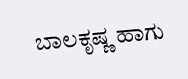ಬಾಲಕೃಷ್ಣ ಹಾಗು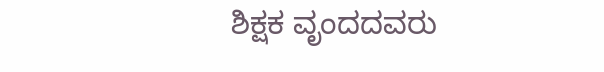ಶಿಕ್ಷಕ ವೃಂದದವರು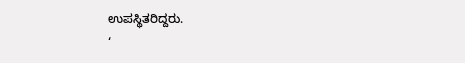ಉಪಸ್ಥಿತರಿದ್ದರು.
‘